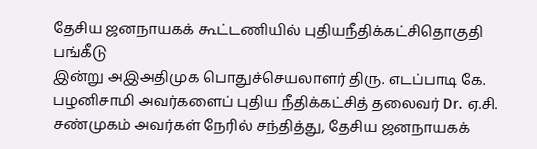தேசிய ஜனநாயகக் கூட்டணியில் புதியநீதிக்கட்சிதொகுதி பங்கீடு
இன்று அஇஅதிமுக பொதுச்செயலாளர் திரு. எடப்பாடி கே. பழனிசாமி அவர்களைப் புதிய நீதிக்கட்சித் தலைவர் Dr. ஏ.சி. சண்முகம் அவர்கள் நேரில் சந்தித்து, தேசிய ஜனநாயகக்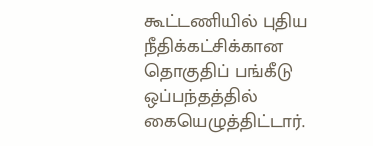கூட்டணியில் புதிய நீதிக்கட்சிக்கான தொகுதிப் பங்கீடு ஒப்பந்தத்தில் கையெழுத்திட்டார்.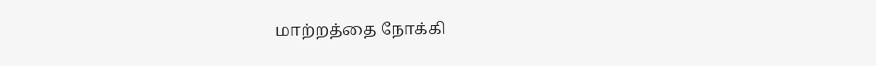மாற்றத்தை நோக்கி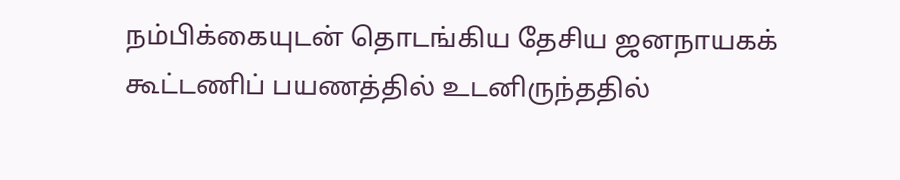நம்பிக்கையுடன் தொடங்கிய தேசிய ஜனநாயகக் கூட்டணிப் பயணத்தில் உடனிருந்ததில்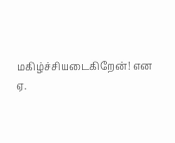மகிழ்ச்சியடைகிறேன்! என ஏ.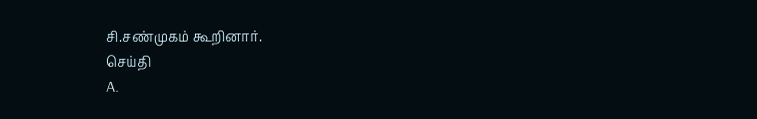சி.சண்முகம் கூறினார்.
செய்தி
A.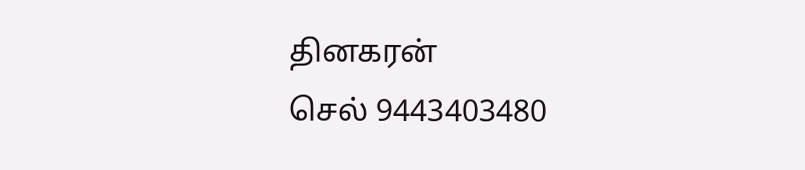தினகரன்
செல் 9443403480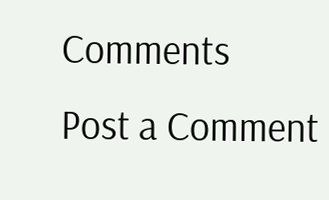Comments
Post a Comment